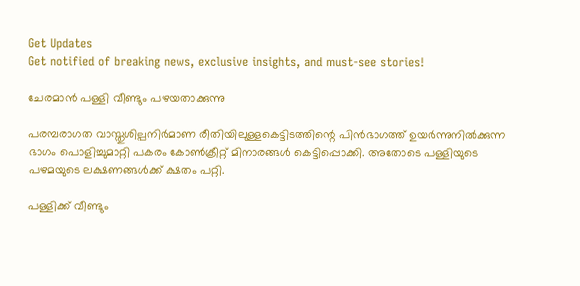Get Updates
Get notified of breaking news, exclusive insights, and must-see stories!

ചേരമാന്‍ പള്ളി വീണ്ടും പഴയതാക്കുന്നു

പരമ്പരാഗത വാസ്തുശില്പനിര്‍മാണ രീതിയിലുള്ളകെട്ടിടത്തിന്റെ പിന്‍ഭാഗത്ത് ഉയര്‍ന്നുനില്‍ക്കുന്ന ഭാഗം പൊളിച്ചുമാറ്റി പകരം കോണ്‍ക്രീറ്റ് മിനാരങ്ങള്‍ കെട്ടിപ്പൊക്കി. അതോടെ പള്ളിയുടെ പഴമയുടെ ലക്ഷണങ്ങള്‍ക്ക് ക്ഷതം പറ്റി.

പള്ളിക്ക് വീണ്ടും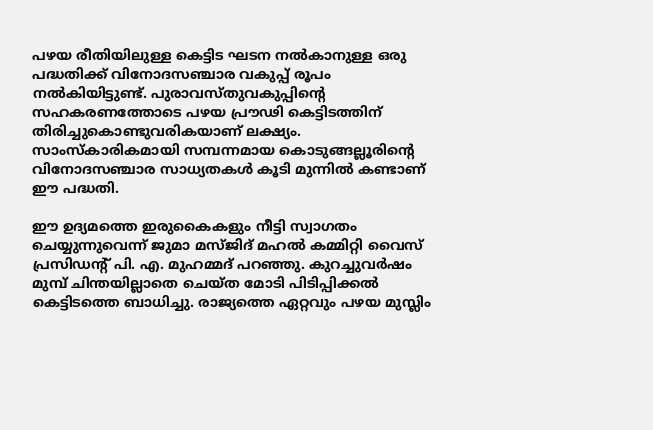പഴയ രീതിയിലുള്ള കെട്ടിട ഘടന നല്‍കാനുള്ള ഒരു പദ്ധതിക്ക് വിനോദസഞ്ചാര വകുപ്പ് രൂപം നല്‍കിയിട്ടുണ്ട്. പുരാവസ്തുവകുപ്പിന്റെ സഹകരണത്തോടെ പഴയ പ്രൗഢി കെട്ടിടത്തിന് തിരിച്ചുകൊണ്ടുവരികയാണ് ലക്ഷ്യം. സാംസ്കാരികമായി സമ്പന്നമായ കൊടുങ്ങല്ലൂരിന്റെ വിനോദസഞ്ചാര സാധ്യതകള്‍ കൂടി മുന്നില്‍ കണ്ടാണ് ഈ പദ്ധതി.

ഈ ഉദ്യമത്തെ ഇരുകൈകളും നീട്ടി സ്വാഗതം ചെയ്യുന്നുവെന്ന് ജുമാ മസ്ജിദ് മഹല്‍ കമ്മിറ്റി വൈസ് പ്രസിഡന്റ് പി. എ. മുഹമ്മദ് പറഞ്ഞു. കുറച്ചുവര്‍ഷം മുമ്പ് ചിന്തയില്ലാതെ ചെയ്ത മോടി പിടിപ്പിക്കല്‍ കെട്ടിടത്തെ ബാധിച്ചു. രാജ്യത്തെ ഏറ്റവും പഴയ മുസ്ലിം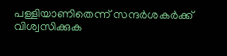പള്ളിയാണിതെന്ന് സന്ദര്‍ശകര്‍ക്ക് വിശ്വസിക്കുക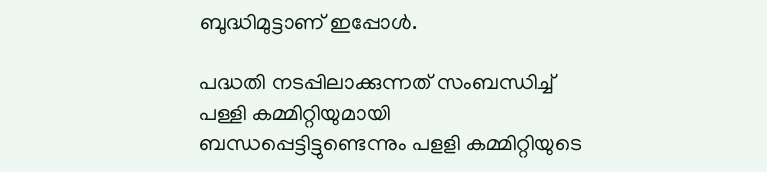ബുദ്ധിമുട്ടാണ് ഇപ്പോള്‍.

പദ്ധതി നടപ്പിലാക്കുന്നത് സംബന്ധിച്ച് പള്ളി കമ്മിറ്റിയുമായി ബന്ധപ്പെട്ടിട്ടുണ്ടെന്നും പളളി കമ്മിറ്റിയുടെ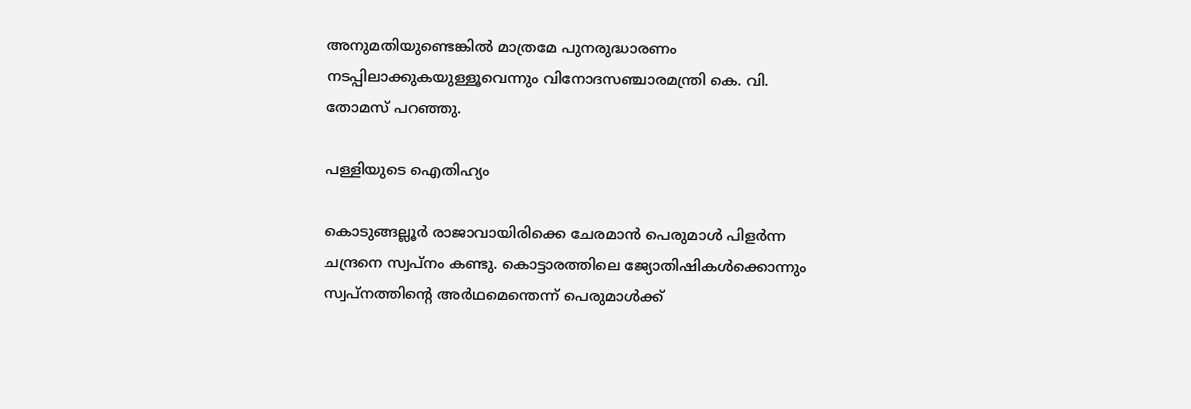അനുമതിയുണ്ടെങ്കില്‍ മാത്രമേ പുനരുദ്ധാരണം നടപ്പിലാക്കുകയുള്ളൂവെന്നും വിനോദസഞ്ചാരമന്ത്രി കെ. വി. തോമസ് പറഞ്ഞു.

പള്ളിയുടെ ഐതിഹ്യം

കൊടുങ്ങല്ലൂര്‍ രാജാവായിരിക്കെ ചേരമാന്‍ പെരുമാള്‍ പിളര്‍ന്ന ചന്ദ്രനെ സ്വപ്നം കണ്ടു. കൊട്ടാരത്തിലെ ജ്യോതിഷികള്‍ക്കൊന്നും സ്വപ്നത്തിന്റെ അര്‍ഥമെന്തെന്ന് പെരുമാള്‍ക്ക്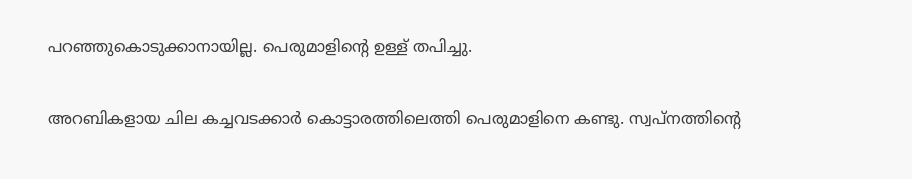പറഞ്ഞുകൊടുക്കാനായില്ല. പെരുമാളിന്റെ ഉള്ള് തപിച്ചു.

അറബികളായ ചില കച്ചവടക്കാര്‍ കൊട്ടാരത്തിലെത്തി പെരുമാളിനെ കണ്ടു. സ്വപ്നത്തിന്റെ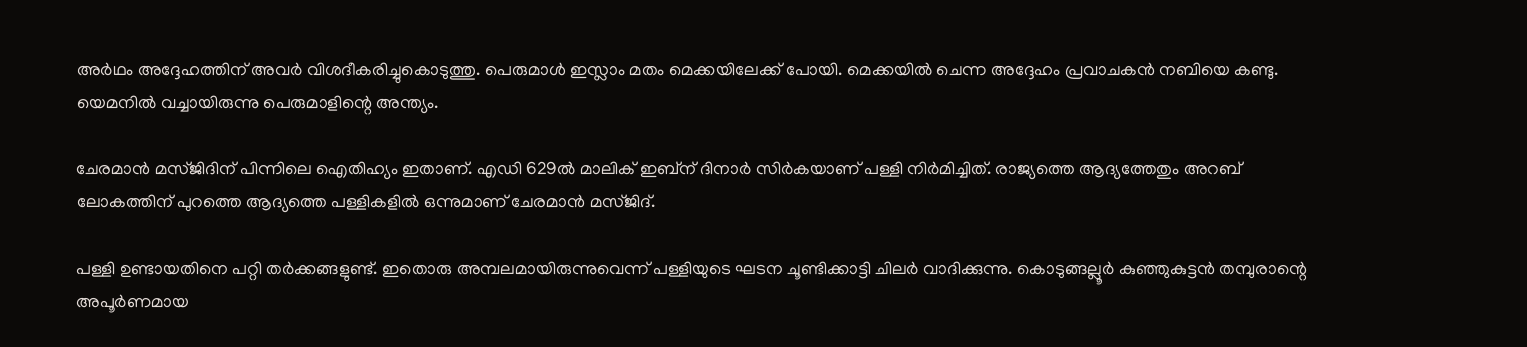അര്‍ഥം അദ്ദേഹത്തിന് അവര്‍ വിശദീകരിച്ചുകൊടുത്തു. പെരുമാള്‍ ഇസ്ലാം മതം മെക്കയിലേക്ക് പോയി. മെക്കയില്‍ ചെന്ന അദ്ദേഹം പ്രവാചകന്‍ നബിയെ കണ്ടു. യെമനില്‍ വച്ചായിരുന്നു പെരുമാളിന്റെ അന്ത്യം.

ചേരമാന്‍ മസ്ജിദിന് പിന്നിലെ ഐതിഹ്യം ഇതാണ്. എഡി 629ല്‍ മാലിക് ഇബ്ന് ദിനാര്‍ സിര്‍കയാണ് പള്ളി നിര്‍മിച്ചിത്. രാജ്യത്തെ ആദ്യത്തേതും അറബ് ലോകത്തിന് പുറത്തെ ആദ്യത്തെ പള്ളികളില്‍ ഒന്നുമാണ് ചേരമാന്‍ മസ്ജിദ്.

പള്ളി ഉണ്ടായതിനെ പറ്റി തര്‍ക്കങ്ങളുണ്ട്. ഇതൊരു അമ്പലമായിരുന്നുവെന്ന് പള്ളിയുടെ ഘടന ചൂണ്ടിക്കാട്ടി ചിലര്‍ വാദിക്കുന്നു. കൊടുങ്ങല്ലൂര്‍ കുഞ്ഞുകുട്ടന്‍ തമ്പുരാന്റെ അപൂര്‍ണമായ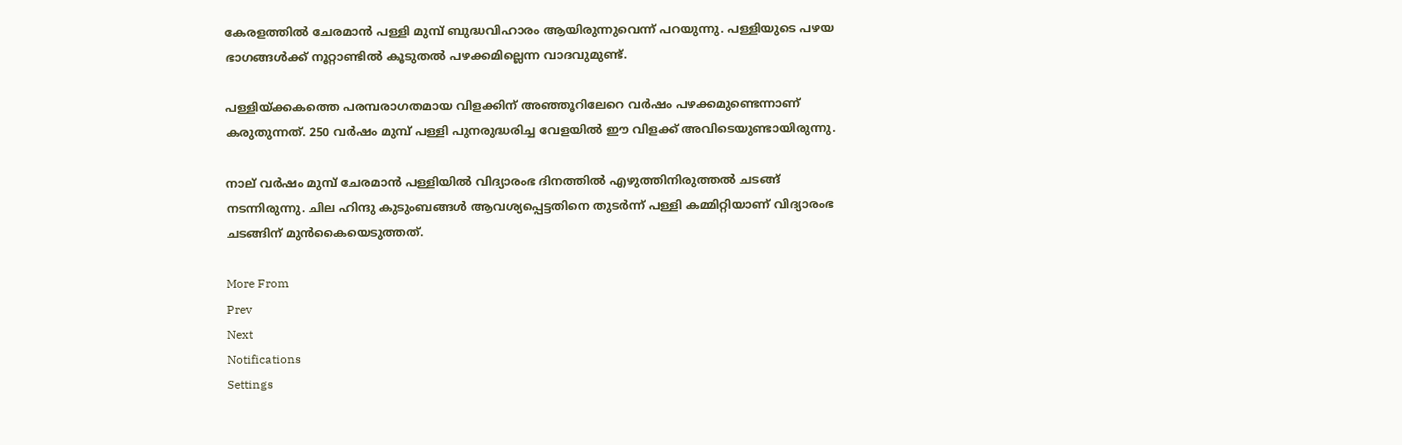കേരളത്തില്‍ ചേരമാന്‍ പള്ളി മുമ്പ് ബുദ്ധവിഹാരം ആയിരുന്നുവെന്ന് പറയുന്നു. പള്ളിയുടെ പഴയ ഭാഗങ്ങള്‍ക്ക് നൂറ്റാണ്ടില്‍ കൂടുതല്‍ പഴക്കമില്ലെന്ന വാദവുമുണ്ട്.

പള്ളിയ്ക്കകത്തെ പരമ്പരാഗതമായ വിളക്കിന് അഞ്ഞൂറിലേറെ വര്‍ഷം പഴക്കമുണ്ടെന്നാണ് കരുതുന്നത്. 250 വര്‍ഷം മുമ്പ് പള്ളി പുനരുദ്ധരിച്ച വേളയില്‍ ഈ വിളക്ക് അവിടെയുണ്ടായിരുന്നു.

നാല് വര്‍ഷം മുമ്പ് ചേരമാന്‍ പള്ളിയില്‍ വിദ്യാരംഭ ദിനത്തില്‍ എഴുത്തിനിരുത്തല്‍ ചടങ്ങ് നടന്നിരുന്നു. ചില ഹിന്ദു കുടുംബങ്ങള്‍ ആവശ്യപ്പെട്ടതിനെ തുടര്‍ന്ന് പള്ളി കമ്മിറ്റിയാണ് വിദ്യാരംഭ ചടങ്ങിന് മുന്‍കൈയെടുത്തത്.

More From
Prev
Next
Notifications
Settings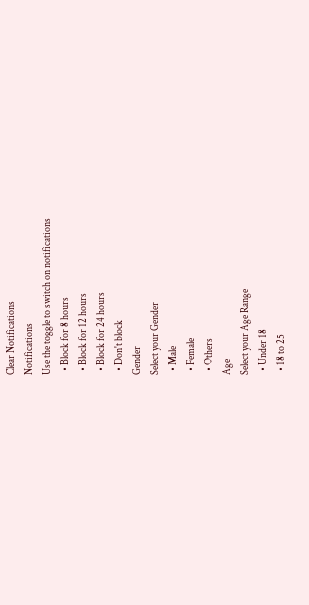Clear Notifications
Notifications
Use the toggle to switch on notifications
  • Block for 8 hours
  • Block for 12 hours
  • Block for 24 hours
  • Don't block
Gender
Select your Gender
  • Male
  • Female
  • Others
Age
Select your Age Range
  • Under 18
  • 18 to 25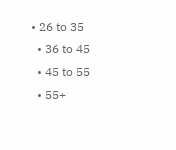• 26 to 35
  • 36 to 45
  • 45 to 55
  • 55+